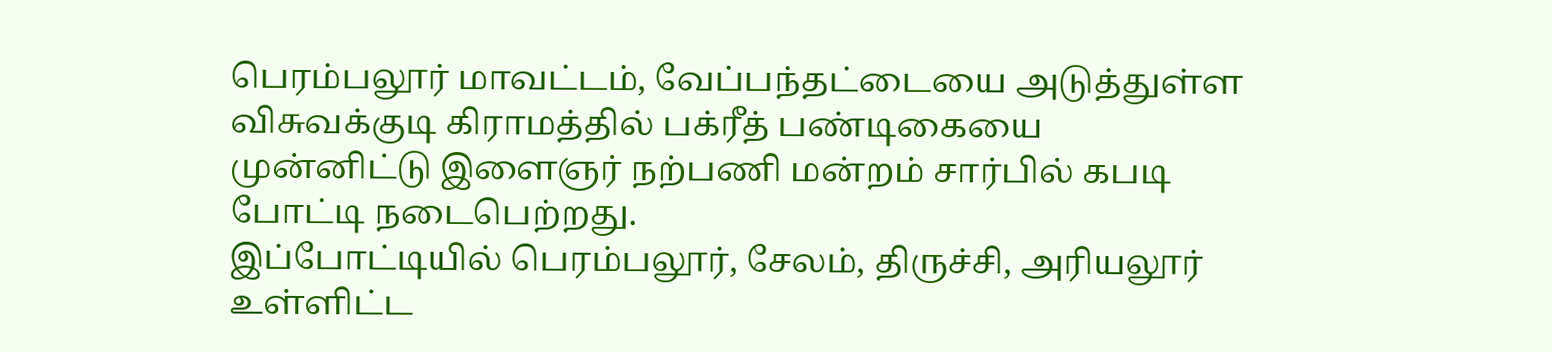பெரம்பலூர் மாவட்டம், வேப்பந்தட்டையை அடுத்துள்ள விசுவக்குடி கிராமத்தில் பக்ரீத் பண்டிகையை முன்னிட்டு இளைஞர் நற்பணி மன்றம் சார்பில் கபடி போட்டி நடைபெற்றது.
இப்போட்டியில் பெரம்பலூர், சேலம், திருச்சி, அரியலூர் உள்ளிட்ட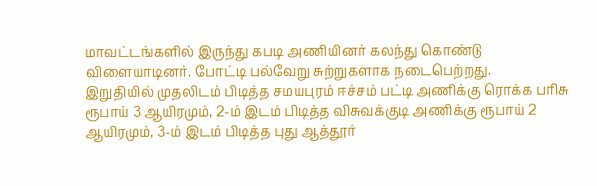மாவட்டங்களில் இருந்து கபடி அணியினர் கலந்து கொண்டு விளையாடினர். போட்டி பல்வேறு சுற்றுகளாக நடைபெற்றது.
இறுதியில் முதலிடம் பிடித்த சமயபுரம் ஈச்சம் பட்டி அணிக்கு ரொக்க பரிசு ரூபாய் 3 ஆயிரமும், 2-ம் இடம் பிடித்த விசுவக்குடி அணிக்கு ரூபாய் 2 ஆயிரமும், 3-ம் இடம் பிடித்த புது ஆத்தூர்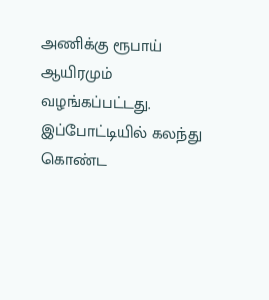அணிக்கு ரூபாய் ஆயிரமும் வழங்கப்பட்டது.
இப்போட்டியில் கலந்து கொண்ட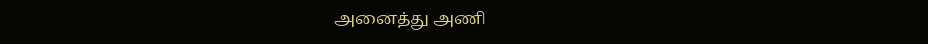அனைத்து அணி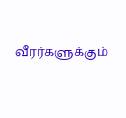வீரர்களுக்கும்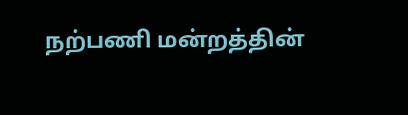நற்பணி மன்றத்தின்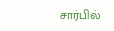சார்பில்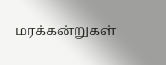மரக்கன்றுகள்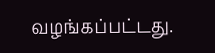வழங்கப்பட்டது.